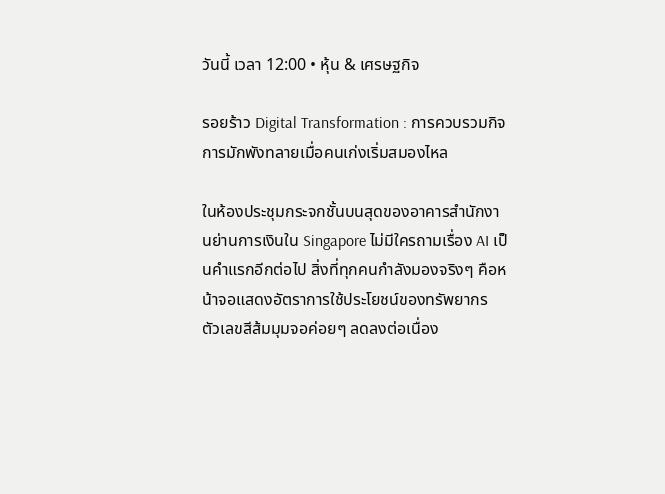วันนี้ เวลา 12:00 • หุ้น & เศรษฐกิจ

รอยร้าว Digital Transformation : การควบรวมกิจการมักพังทลายเมื่อคนเก่งเริ่มสมองไหล

ในห้องประชุมกระจกชั้นบนสุดของอาคารสำนักงานย่านการเงินใน Singapore ไม่มีใครถามเรื่อง AI เป็นคำแรกอีกต่อไป สิ่งที่ทุกคนกำลังมองจริงๆ คือหน้าจอแสดงอัตราการใช้ประโยชน์ของทรัพยากร ตัวเลขสีส้มมุมจอค่อยๆ ลดลงต่อเนื่อง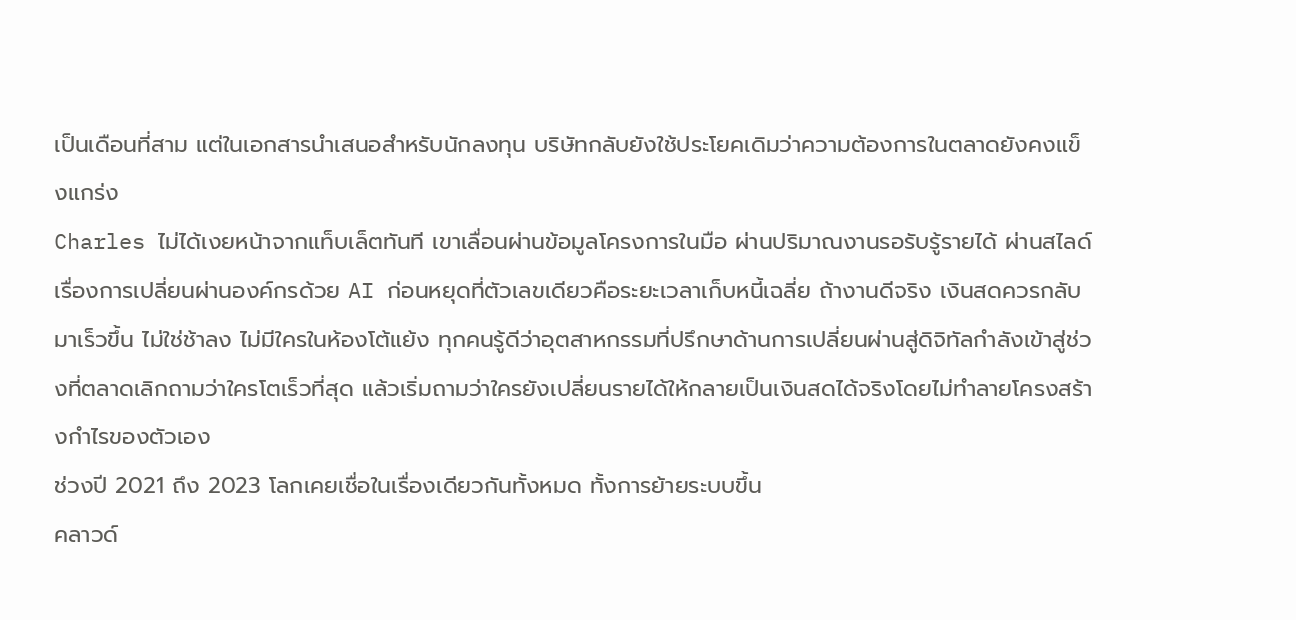เป็นเดือนที่สาม แต่ในเอกสารนำเสนอสำหรับนักลงทุน บริษัทกลับยังใช้ประโยคเดิมว่าความต้องการในตลาดยังคงแข็งแกร่ง
Charles ไม่ได้เงยหน้าจากแท็บเล็ตทันที เขาเลื่อนผ่านข้อมูลโครงการในมือ ผ่านปริมาณงานรอรับรู้รายได้ ผ่านสไลด์เรื่องการเปลี่ยนผ่านองค์กรด้วย AI ก่อนหยุดที่ตัวเลขเดียวคือระยะเวลาเก็บหนี้เฉลี่ย ถ้างานดีจริง เงินสดควรกลับมาเร็วขึ้น ไม่ใช่ช้าลง ไม่มีใครในห้องโต้แย้ง ทุกคนรู้ดีว่าอุตสาหกรรมที่ปรึกษาด้านการเปลี่ยนผ่านสู่ดิจิทัลกำลังเข้าสู่ช่วงที่ตลาดเลิกถามว่าใครโตเร็วที่สุด แล้วเริ่มถามว่าใครยังเปลี่ยนรายได้ให้กลายเป็นเงินสดได้จริงโดยไม่ทำลายโครงสร้างกำไรของตัวเอง
ช่วงปี 2021 ถึง 2023 โลกเคยเชื่อในเรื่องเดียวกันทั้งหมด ทั้งการย้ายระบบขึ้น
คลาวด์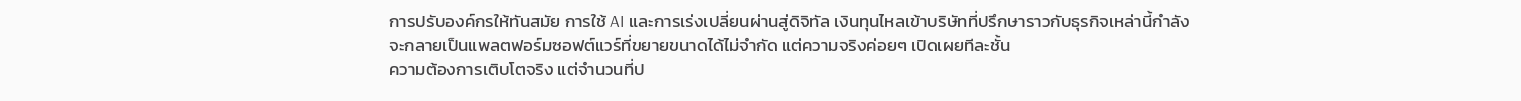การปรับองค์กรให้ทันสมัย การใช้ AI และการเร่งเปลี่ยนผ่านสู่ดิจิทัล เงินทุนไหลเข้าบริษัทที่ปรึกษาราวกับธุรกิจเหล่านี้กำลังจะกลายเป็นแพลตฟอร์มซอฟต์แวร์ที่ขยายขนาดได้ไม่จำกัด แต่ความจริงค่อยๆ เปิดเผยทีละชั้น
ความต้องการเติบโตจริง แต่จำนวนที่ป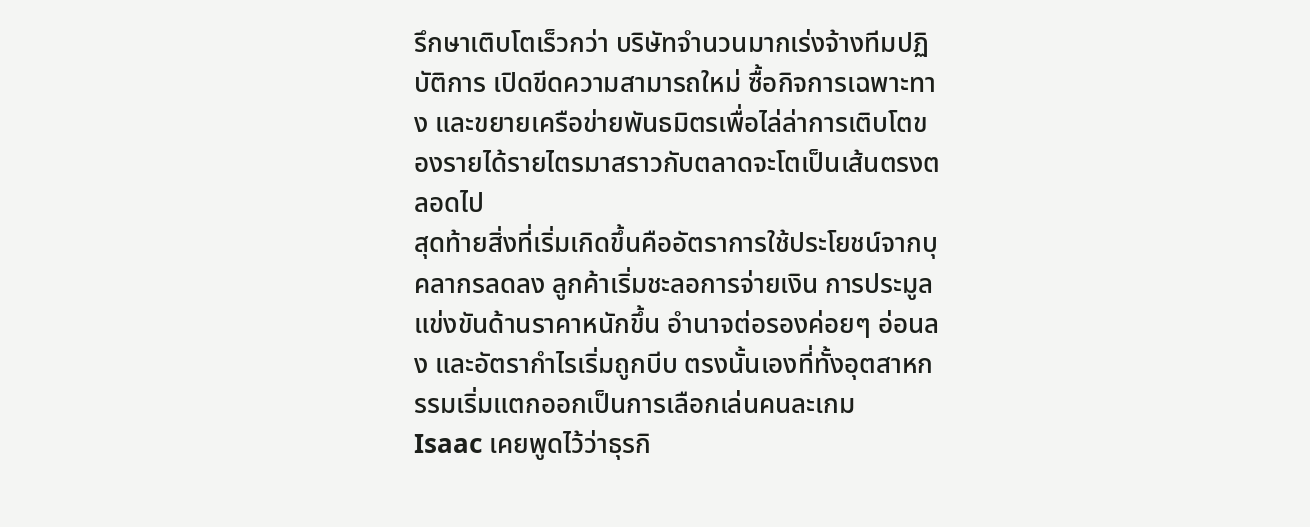รึกษาเติบโตเร็วกว่า บริษัทจำนวนมากเร่งจ้างทีมปฏิบัติการ เปิดขีดความสามารถใหม่ ซื้อกิจการเฉพาะทาง และขยายเครือข่ายพันธมิตรเพื่อไล่ล่าการเติบโตของรายได้รายไตรมาสราวกับตลาดจะโตเป็นเส้นตรงตลอดไป
สุดท้ายสิ่งที่เริ่มเกิดขึ้นคืออัตราการใช้ประโยชน์จากบุคลากรลดลง ลูกค้าเริ่มชะลอการจ่ายเงิน การประมูลแข่งขันด้านราคาหนักขึ้น อำนาจต่อรองค่อยๆ อ่อนลง และอัตรากำไรเริ่มถูกบีบ ตรงนั้นเองที่ทั้งอุตสาหกรรมเริ่มแตกออกเป็นการเลือกเล่นคนละเกม
Isaac เคยพูดไว้ว่าธุรกิ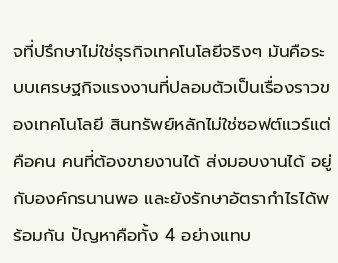จที่ปรึกษาไม่ใช่ธุรกิจเทคโนโลยีจริงๆ มันคือระบบเศรษฐกิจแรงงานที่ปลอมตัวเป็นเรื่องราวของเทคโนโลยี สินทรัพย์หลักไม่ใช่ซอฟต์แวร์แต่คือคน คนที่ต้องขายงานได้ ส่งมอบงานได้ อยู่กับองค์กรนานพอ และยังรักษาอัตรากำไรได้พร้อมกัน ปัญหาคือทั้ง 4 อย่างแทบ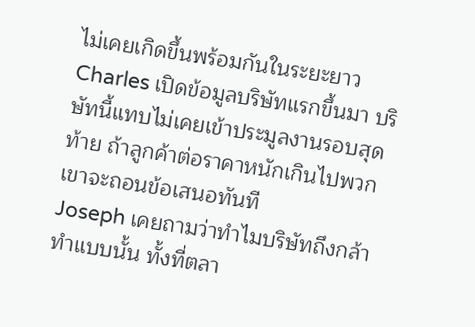ไม่เคยเกิดขึ้นพร้อมกันในระยะยาว
Charles เปิดข้อมูลบริษัทแรกขึ้นมา บริษัทนี้แทบไม่เคยเข้าประมูลงานรอบสุดท้าย ถ้าลูกค้าต่อราคาหนักเกินไปพวกเขาจะถอนข้อเสนอทันที
Joseph เคยถามว่าทำไมบริษัทถึงกล้าทำแบบนั้น ทั้งที่ตลา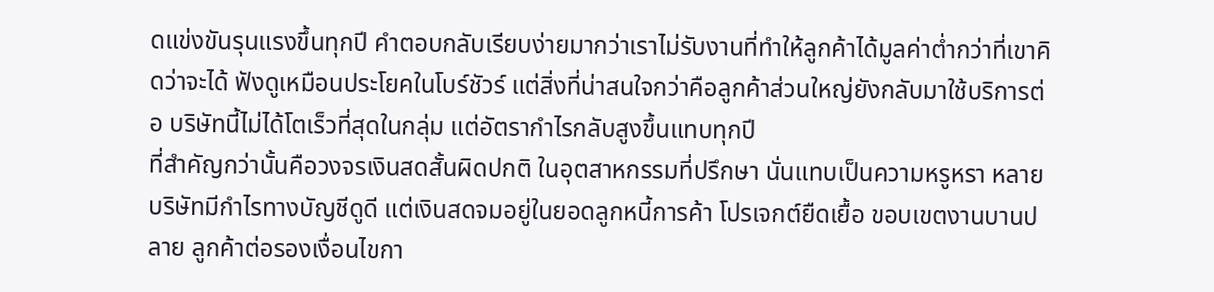ดแข่งขันรุนแรงขึ้นทุกปี คำตอบกลับเรียบง่ายมากว่าเราไม่รับงานที่ทำให้ลูกค้าได้มูลค่าต่ำกว่าที่เขาคิดว่าจะได้ ฟังดูเหมือนประโยคในโบร์ชัวร์ แต่สิ่งที่น่าสนใจกว่าคือลูกค้าส่วนใหญ่ยังกลับมาใช้บริการต่อ บริษัทนี้ไม่ได้โตเร็วที่สุดในกลุ่ม แต่อัตรากำไรกลับสูงขึ้นแทบทุกปี
ที่สำคัญกว่านั้นคือวงจรเงินสดสั้นผิดปกติ ในอุตสาหกรรมที่ปรึกษา นั่นแทบเป็นความหรูหรา หลายบริษัทมีกำไรทางบัญชีดูดี แต่เงินสดจมอยู่ในยอดลูกหนี้การค้า โปรเจกต์ยืดเยื้อ ขอบเขตงานบานปลาย ลูกค้าต่อรองเงื่อนไขกา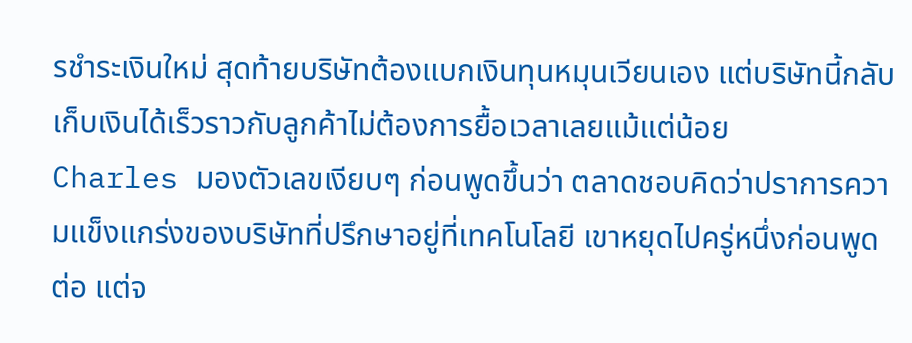รชำระเงินใหม่ สุดท้ายบริษัทต้องแบกเงินทุนหมุนเวียนเอง แต่บริษัทนี้กลับเก็บเงินได้เร็วราวกับลูกค้าไม่ต้องการยื้อเวลาเลยแม้แต่น้อย
Charles มองตัวเลขเงียบๆ ก่อนพูดขึ้นว่า ตลาดชอบคิดว่าปราการความแข็งแกร่งของบริษัทที่ปรึกษาอยู่ที่เทคโนโลยี เขาหยุดไปครู่หนึ่งก่อนพูดต่อ แต่จ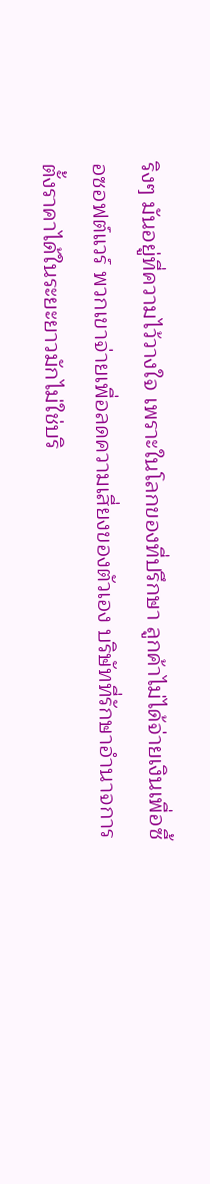ริงๆ มันอยู่ที่ความไว้วางใจ เพราะในโลกของที่ปรึกษา ลูกค้าไม่ได้จ่ายเงินเพื่อซื้อซอฟต์แวร์ พวกเขาจ่ายเพื่อลดความเสี่ยงของตัวเอง บริษัทที่รักษาอำนาจการตั้งราคาได้ในระยะยาวมักไม่ใช่บริ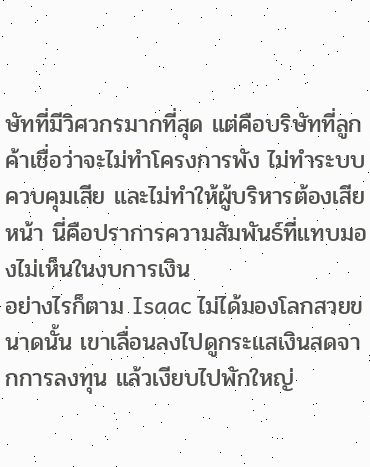ษัทที่มีวิศวกรมากที่สุด แต่คือบริษัทที่ลูกค้าเชื่อว่าจะไม่ทำโครงการพัง ไม่ทำระบบควบคุมเสีย และไม่ทำให้ผู้บริหารต้องเสียหน้า นี่คือปราการความสัมพันธ์ที่แทบมองไม่เห็นในงบการเงิน
อย่างไรก็ตาม Isaac ไม่ได้มองโลกสวยขนาดนั้น เขาเลื่อนลงไปดูกระแสเงินสดจากการลงทุน แล้วเงียบไปพักใหญ่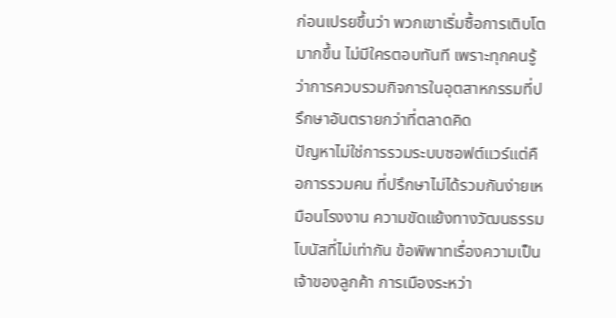ก่อนเปรยขึ้นว่า พวกเขาเริ่มซื้อการเติบโตมากขึ้น ไม่มีใครตอบทันที เพราะทุกคนรู้ว่าการควบรวมกิจการในอุตสาหกรรมที่ปรึกษาอันตรายกว่าที่ตลาดคิด
ปัญหาไม่ใช่การรวมระบบซอฟต์แวร์แต่คือการรวมคน ที่ปรึกษาไม่ได้รวมกันง่ายเหมือนโรงงาน ความขัดแย้งทางวัฒนธรรม โบนัสที่ไม่เท่ากัน ข้อพิพาทเรื่องความเป็นเจ้าของลูกค้า การเมืองระหว่า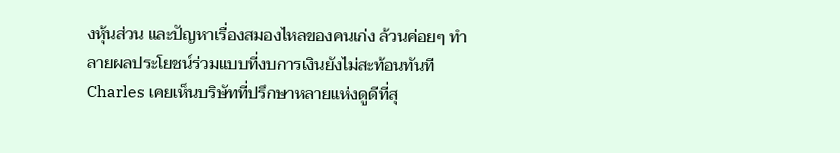งหุ้นส่วน และปัญหาเรื่องสมองไหลของคนเก่ง ล้วนค่อยๆ ทำลายผลประโยชน์ร่วมแบบที่งบการเงินยังไม่สะท้อนทันที
Charles เคยเห็นบริษัทที่ปรึกษาหลายแห่งดูดีที่สุ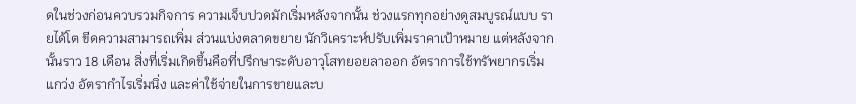ดในช่วงก่อนควบรวมกิจการ ความเจ็บปวดมักเริ่มหลังจากนั้น ช่วงแรกทุกอย่างดูสมบูรณ์แบบ รายได้โต ขีดความสามารถเพิ่ม ส่วนแบ่งตลาดขยาย นักวิเคราะห์ปรับเพิ่มราคาเป้าหมาย แต่หลังจากนั้นราว 18 เดือน สิ่งที่เริ่มเกิดขึ้นคือที่ปรึกษาระดับอาวุโสทยอยลาออก อัตราการใช้ทรัพยากรเริ่มแกว่ง อัตรากำไรเริ่มนิ่ง และค่าใช้จ่ายในการขายและบ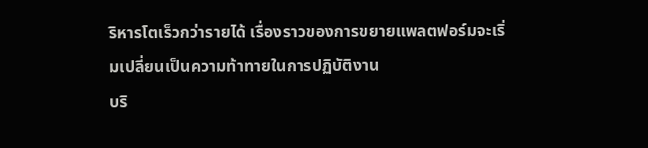ริหารโตเร็วกว่ารายได้ เรื่องราวของการขยายแพลตฟอร์มจะเริ่มเปลี่ยนเป็นความท้าทายในการปฏิบัติงาน
บริ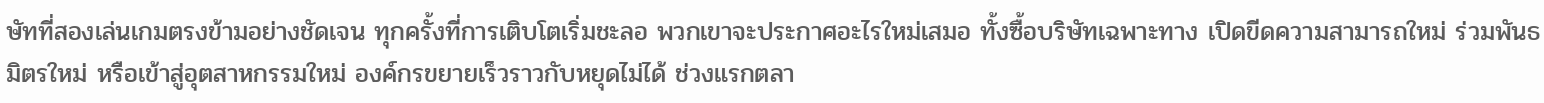ษัทที่สองเล่นเกมตรงข้ามอย่างชัดเจน ทุกครั้งที่การเติบโตเริ่มชะลอ พวกเขาจะประกาศอะไรใหม่เสมอ ทั้งซื้อบริษัทเฉพาะทาง เปิดขีดความสามารถใหม่ ร่วมพันธมิตรใหม่ หรือเข้าสู่อุตสาหกรรมใหม่ องค์กรขยายเร็วราวกับหยุดไม่ได้ ช่วงแรกตลา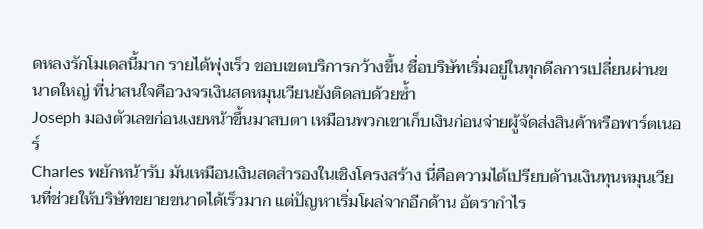ดหลงรักโมเดลนี้มาก รายได้พุ่งเร็ว ขอบเขตบริการกว้างขึ้น ชื่อบริษัทเริ่มอยู่ในทุกดีลการเปลี่ยนผ่านขนาดใหญ่ ที่น่าสนใจคือวงจรเงินสดหมุนเวียนยังติดลบด้วยซ้ำ
Joseph มองตัวเลขก่อนเงยหน้าขึ้นมาสบตา เหมือนพวกเขาเก็บเงินก่อนจ่ายผู้จัดส่งสินค้าหรือพาร์ตเนอร์
Charles พยักหน้ารับ มันเหมือนเงินสดสำรองในเชิงโครงสร้าง นี่คือความได้เปรียบด้านเงินทุนหมุนเวียนที่ช่วยให้บริษัทขยายขนาดได้เร็วมาก แต่ปัญหาเริ่มโผล่จากอีกด้าน อัตรากำไร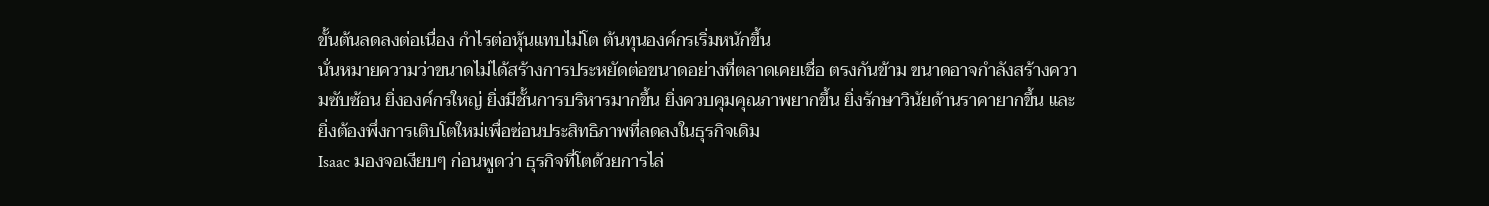ขั้นต้นลดลงต่อเนื่อง กำไรต่อหุ้นแทบไม่โต ต้นทุนองค์กรเริ่มหนักขึ้น
นั่นหมายความว่าขนาดไม่ได้สร้างการประหยัดต่อขนาดอย่างที่ตลาดเคยเชื่อ ตรงกันข้าม ขนาดอาจกำลังสร้างความซับซ้อน ยิ่งองค์กรใหญ่ ยิ่งมีชั้นการบริหารมากขึ้น ยิ่งควบคุมคุณภาพยากขึ้น ยิ่งรักษาวินัยด้านราคายากขึ้น และยิ่งต้องพึ่งการเติบโตใหม่เพื่อซ่อนประสิทธิภาพที่ลดลงในธุรกิจเดิม
Isaac มองจอเงียบๆ ก่อนพูดว่า ธุรกิจที่โตด้วยการไล่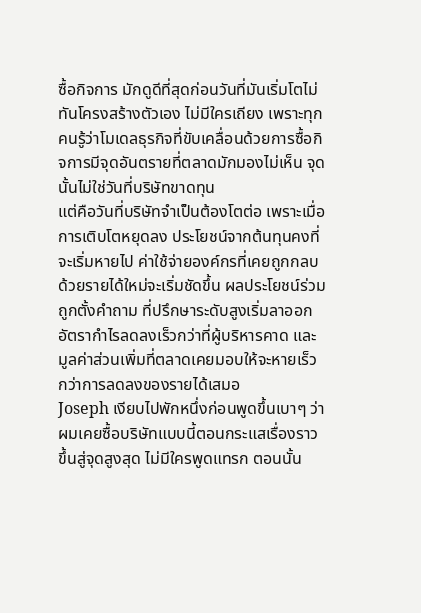ซื้อกิจการ มักดูดีที่สุดก่อนวันที่มันเริ่มโตไม่ทันโครงสร้างตัวเอง ไม่มีใครเถียง เพราะทุกคนรู้ว่าโมเดลธุรกิจที่ขับเคลื่อนด้วยการซื้อกิจการมีจุดอันตรายที่ตลาดมักมองไม่เห็น จุดนั้นไม่ใช่วันที่บริษัทขาดทุน
แต่คือวันที่บริษัทจำเป็นต้องโตต่อ เพราะเมื่อการเติบโตหยุดลง ประโยชน์จากต้นทุนคงที่จะเริ่มหายไป ค่าใช้จ่ายองค์กรที่เคยถูกกลบด้วยรายได้ใหม่จะเริ่มชัดขึ้น ผลประโยชน์ร่วมถูกตั้งคำถาม ที่ปรึกษาระดับสูงเริ่มลาออก อัตรากำไรลดลงเร็วกว่าที่ผู้บริหารคาด และมูลค่าส่วนเพิ่มที่ตลาดเคยมอบให้จะหายเร็วกว่าการลดลงของรายได้เสมอ
Joseph เงียบไปพักหนึ่งก่อนพูดขึ้นเบาๆ ว่า ผมเคยซื้อบริษัทแบบนี้ตอนกระแสเรื่องราวขึ้นสู่จุดสูงสุด ไม่มีใครพูดแทรก ตอนนั้น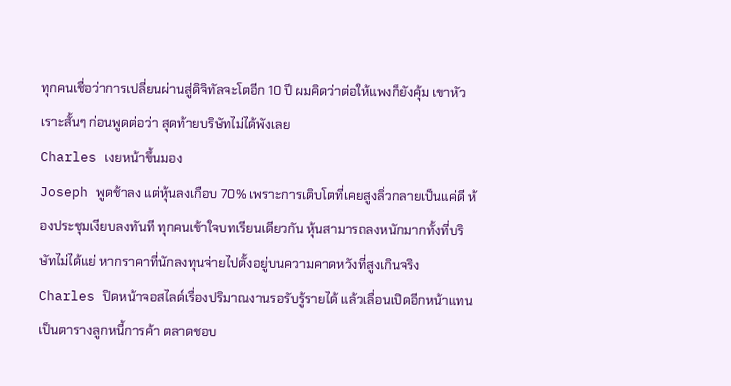ทุกคนเชื่อว่าการเปลี่ยนผ่านสู่ดิจิทัลจะโตอีก 10 ปี ผมคิดว่าต่อให้แพงก็ยังคุ้ม เขาหัวเราะสั้นๆ ก่อนพูดต่อว่า สุดท้ายบริษัทไม่ได้พังเลย
Charles เงยหน้าขึ้นมอง
Joseph พูดช้าลง แต่หุ้นลงเกือบ 70% เพราะการเติบโตที่เคยสูงลิ่วกลายเป็นแค่ดี ห้องประชุมเงียบลงทันที ทุกคนเข้าใจบทเรียนเดียวกัน หุ้นสามารถลงหนักมากทั้งที่บริษัทไม่ได้แย่ หากราคาที่นักลงทุนจ่ายไปตั้งอยู่บนความคาดหวังที่สูงเกินจริง
Charles ปิดหน้าจอสไลด์เรื่องปริมาณงานรอรับรู้รายได้ แล้วเลื่อนเปิดอีกหน้าแทน เป็นตารางลูกหนี้การค้า ตลาดชอบ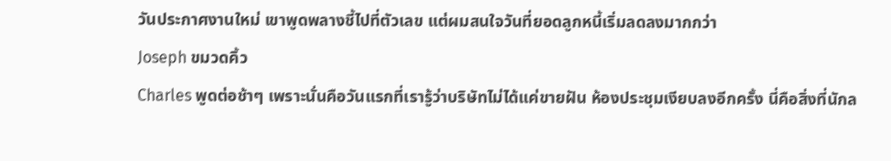วันประกาศงานใหม่ เขาพูดพลางชี้ไปที่ตัวเลข แต่ผมสนใจวันที่ยอดลูกหนี้เริ่มลดลงมากกว่า
Joseph ขมวดคิ้ว
Charles พูดต่อช้าๆ เพราะนั่นคือวันแรกที่เรารู้ว่าบริษัทไม่ได้แค่ขายฝัน ห้องประชุมเงียบลงอีกครั้ง นี่คือสิ่งที่นักล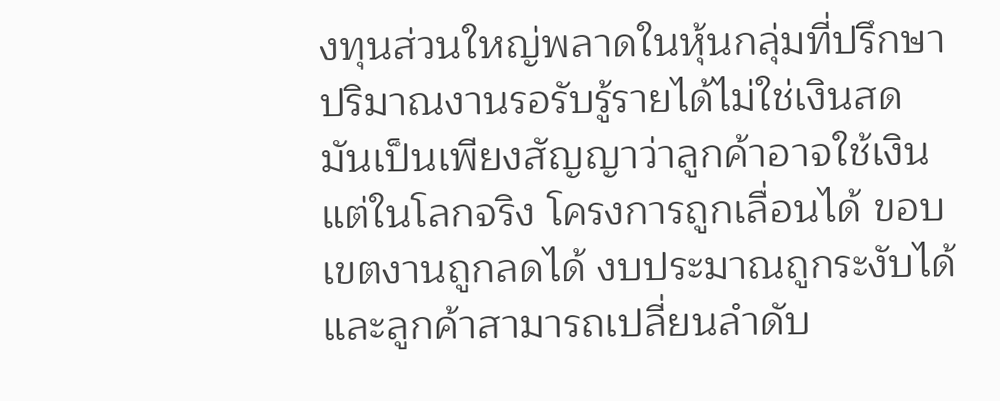งทุนส่วนใหญ่พลาดในหุ้นกลุ่มที่ปรึกษา ปริมาณงานรอรับรู้รายได้ไม่ใช่เงินสด มันเป็นเพียงสัญญาว่าลูกค้าอาจใช้เงิน แต่ในโลกจริง โครงการถูกเลื่อนได้ ขอบเขตงานถูกลดได้ งบประมาณถูกระงับได้ และลูกค้าสามารถเปลี่ยนลำดับ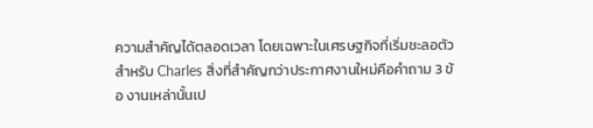ความสำคัญได้ตลอดเวลา โดยเฉพาะในเศรษฐกิจที่เริ่มชะลอตัว
สำหรับ Charles สิ่งที่สำคัญกว่าประกาศงานใหม่คือคำถาม 3 ข้อ งานเหล่านั้นเป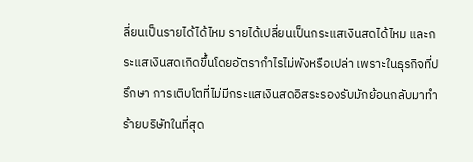ลี่ยนเป็นรายได้ได้ไหม รายได้เปลี่ยนเป็นกระแสเงินสดได้ไหม และกระแสเงินสดเกิดขึ้นโดยอัตรากำไรไม่พังหรือเปล่า เพราะในธุรกิจที่ปรึกษา การเติบโตที่ไม่มีกระแสเงินสดอิสระรองรับมักย้อนกลับมาทำร้ายบริษัทในที่สุด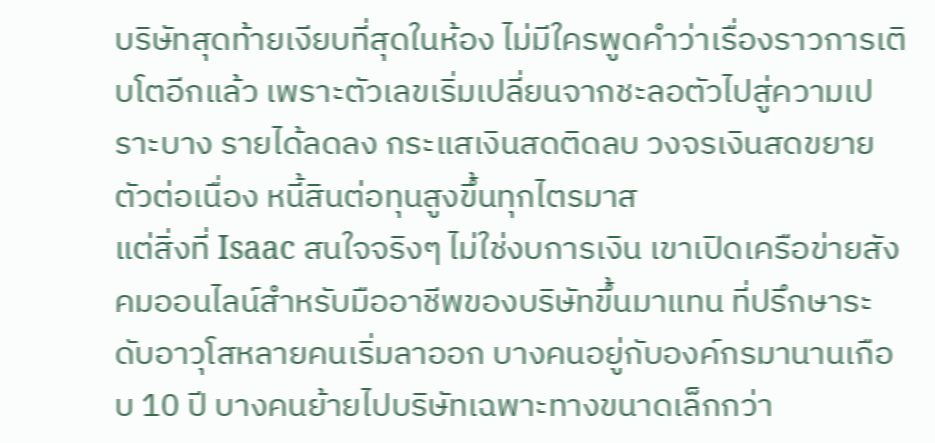บริษัทสุดท้ายเงียบที่สุดในห้อง ไม่มีใครพูดคำว่าเรื่องราวการเติบโตอีกแล้ว เพราะตัวเลขเริ่มเปลี่ยนจากชะลอตัวไปสู่ความเปราะบาง รายได้ลดลง กระแสเงินสดติดลบ วงจรเงินสดขยายตัวต่อเนื่อง หนี้สินต่อทุนสูงขึ้นทุกไตรมาส
แต่สิ่งที่ Isaac สนใจจริงๆ ไม่ใช่งบการเงิน เขาเปิดเครือข่ายสังคมออนไลน์สำหรับมืออาชีพของบริษัทขึ้นมาแทน ที่ปรึกษาระดับอาวุโสหลายคนเริ่มลาออก บางคนอยู่กับองค์กรมานานเกือบ 10 ปี บางคนย้ายไปบริษัทเฉพาะทางขนาดเล็กกว่า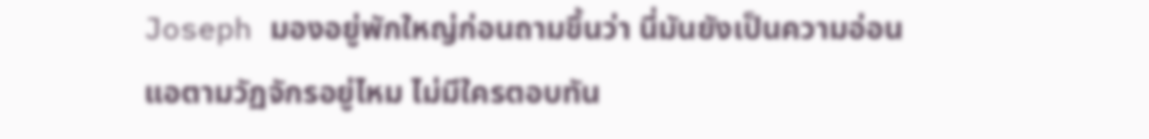Joseph มองอยู่พักใหญ่ก่อนถามขึ้นว่า นี่มันยังเป็นความอ่อนแอตามวัฏจักรอยู่ไหม ไม่มีใครตอบทัน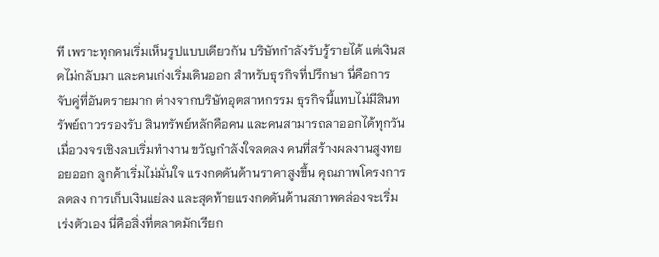ที เพราะทุกคนเริ่มเห็นรูปแบบเดียวกัน บริษัทกำลังรับรู้รายได้ แต่เงินสดไม่กลับมา และคนเก่งเริ่มเดินออก สำหรับธุรกิจที่ปรึกษา นี่คือการจับคู่ที่อันตรายมาก ต่างจากบริษัทอุตสาหกรรม ธุรกิจนี้แทบไม่มีสินทรัพย์ถาวรรองรับ สินทรัพย์หลักคือคน และคนสามารถลาออกได้ทุกวัน
เมื่อวงจรเชิงลบเริ่มทำงาน ขวัญกำลังใจลดลง คนที่สร้างผลงานสูงทยอยออก ลูกค้าเริ่มไม่มั่นใจ แรงกดดันด้านราคาสูงขึ้น คุณภาพโครงการลดลง การเก็บเงินแย่ลง และสุดท้ายแรงกดดันด้านสภาพคล่องจะเริ่มเร่งตัวเอง นี่คือสิ่งที่ตลาดมักเรียก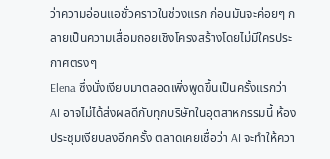ว่าความอ่อนแอชั่วคราวในช่วงแรก ก่อนมันจะค่อยๆ กลายเป็นความเสื่อมถอยเชิงโครงสร้างโดยไม่มีใครประกาศตรงๆ
Elena ซึ่งนั่งเงียบมาตลอดเพิ่งพูดขึ้นเป็นครั้งแรกว่า AI อาจไม่ได้ส่งผลดีกับทุกบริษัทในอุตสาหกรรมนี้ ห้องประชุมเงียบลงอีกครั้ง ตลาดเคยเชื่อว่า AI จะทำให้ควา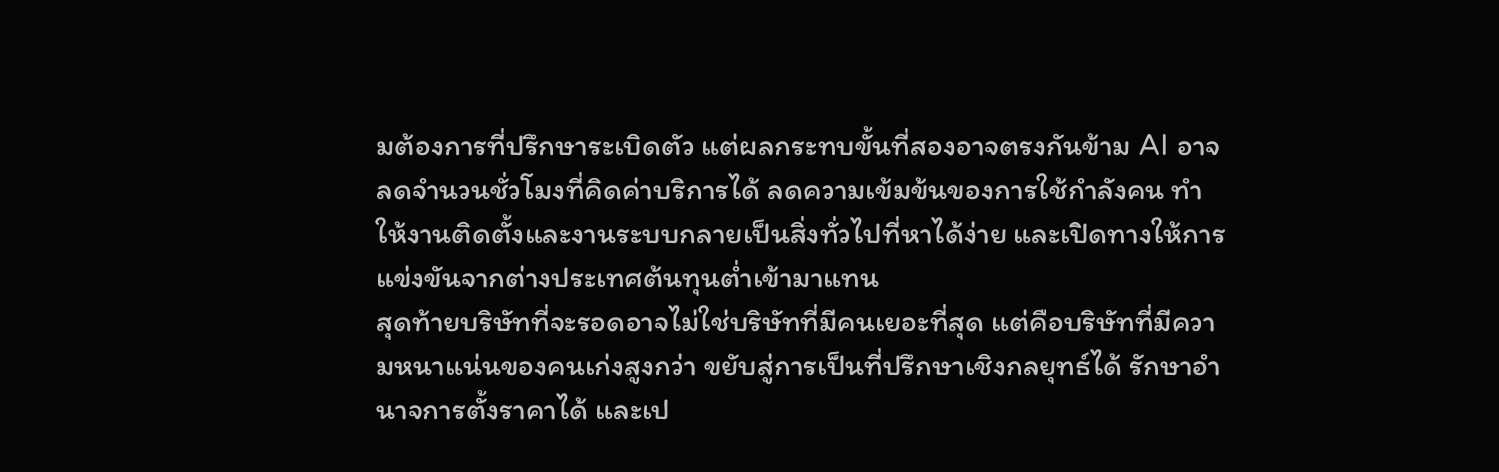มต้องการที่ปรึกษาระเบิดตัว แต่ผลกระทบขั้นที่สองอาจตรงกันข้าม AI อาจลดจำนวนชั่วโมงที่คิดค่าบริการได้ ลดความเข้มข้นของการใช้กำลังคน ทำให้งานติดตั้งและงานระบบกลายเป็นสิ่งทั่วไปที่หาได้ง่าย และเปิดทางให้การแข่งขันจากต่างประเทศต้นทุนต่ำเข้ามาแทน
สุดท้ายบริษัทที่จะรอดอาจไม่ใช่บริษัทที่มีคนเยอะที่สุด แต่คือบริษัทที่มีความหนาแน่นของคนเก่งสูงกว่า ขยับสู่การเป็นที่ปรึกษาเชิงกลยุทธ์ได้ รักษาอำนาจการตั้งราคาได้ และเป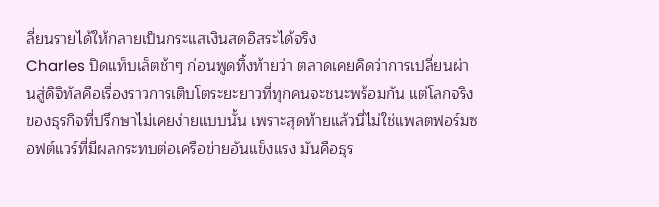ลี่ยนรายได้ให้กลายเป็นกระแสเงินสดอิสระได้จริง
Charles ปิดแท็บเล็ตช้าๆ ก่อนพูดทิ้งท้ายว่า ตลาดเคยคิดว่าการเปลี่ยนผ่านสู่ดิจิทัลคือเรื่องราวการเติบโตระยะยาวที่ทุกคนจะชนะพร้อมกัน แต่โลกจริงของธุรกิจที่ปรึกษาไม่เคยง่ายแบบนั้น เพราะสุดท้ายแล้วนี่ไม่ใช่แพลตฟอร์มซอฟต์แวร์ที่มีผลกระทบต่อเครือข่ายอันแข็งแรง มันคือธุร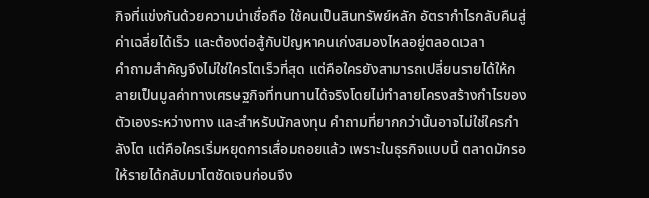กิจที่แข่งกันด้วยความน่าเชื่อถือ ใช้คนเป็นสินทรัพย์หลัก อัตรากำไรกลับคืนสู่ค่าเฉลี่ยได้เร็ว และต้องต่อสู้กับปัญหาคนเก่งสมองไหลอยู่ตลอดเวลา
คำถามสำคัญจึงไม่ใช่ใครโตเร็วที่สุด แต่คือใครยังสามารถเปลี่ยนรายได้ให้กลายเป็นมูลค่าทางเศรษฐกิจที่ทนทานได้จริงโดยไม่ทำลายโครงสร้างกำไรของตัวเองระหว่างทาง และสำหรับนักลงทุน คำถามที่ยากกว่านั้นอาจไม่ใช่ใครกำลังโต แต่คือใครเริ่มหยุดการเสื่อมถอยแล้ว เพราะในธุรกิจแบบนี้ ตลาดมักรอให้รายได้กลับมาโตชัดเจนก่อนจึง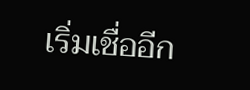เริ่มเชื่ออีก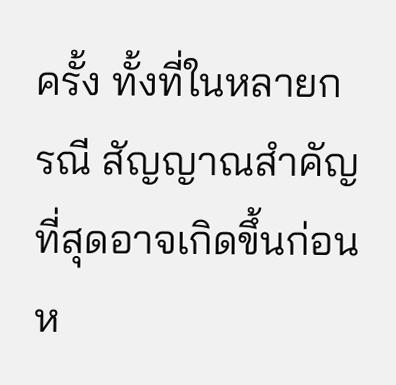ครั้ง ทั้งที่ในหลายกรณี สัญญาณสำคัญที่สุดอาจเกิดขึ้นก่อนห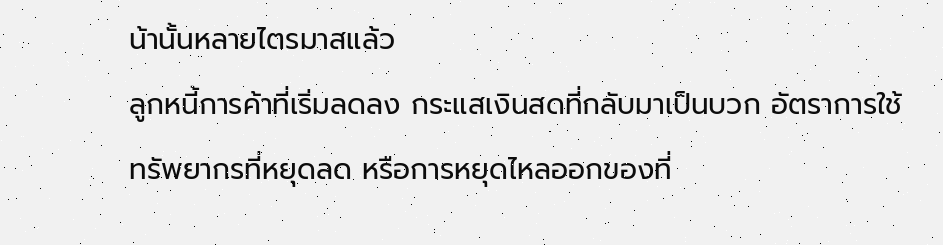น้านั้นหลายไตรมาสแล้ว
ลูกหนี้การค้าที่เริ่มลดลง กระแสเงินสดที่กลับมาเป็นบวก อัตราการใช้ทรัพยากรที่หยุดลด หรือการหยุดไหลออกของที่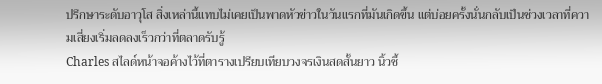ปรึกษาระดับอาวุโส สิ่งเหล่านี้แทบไม่เคยเป็นพาดหัวข่าวในวันแรกที่มันเกิดขึ้น แต่บ่อยครั้งนั่นกลับเป็นช่วงเวลาที่ความเสี่ยงเริ่มลดลงเร็วกว่าที่ตลาดรับรู้
Charles สไลด์หน้าจอค้างไว้ที่ตารางเปรียบเทียบวงจรเงินสดสั้นยาว นิ้วชี้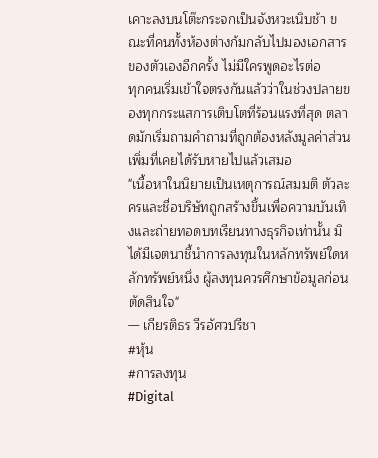เคาะลงบนโต๊ะกระจกเป็นจังหวะเนิบช้า ขณะที่คนทั้งห้องต่างก้มกลับไปมองเอกสารของตัวเองอีกครั้ง ไม่มีใครพูดอะไรต่อ
ทุกคนเริ่มเข้าใจตรงกันแล้วว่าในช่วงปลายของทุกกระแสการเติบโตที่ร้อนแรงที่สุด ตลาดมักเริ่มถามคำถามที่ถูกต้องหลังมูลค่าส่วนเพิ่มที่เคยได้รับหายไปแล้วเสมอ
"เนื้อหาในนิยายเป็นเหตุการณ์สมมติ ตัวละครและชื่อบริษัทถูกสร้างขึ้นเพื่อความบันเทิงและถ่ายทอดบทเรียนทางธุรกิจเท่านั้น มิได้มีเจตนาชี้นำการลงทุนในหลักทรัพย์ใดหลักทรัพย์หนึ่ง ผู้ลงทุนควรศึกษาข้อมูลก่อนตัดสินใจ"
— เกียรติธร วีรอัศวปรีชา
#หุ้น
#การลงทุน
#Digital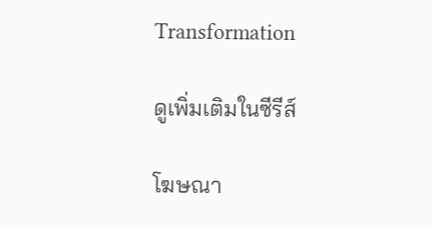Transformation

ดูเพิ่มเติมในซีรีส์

โฆษณา